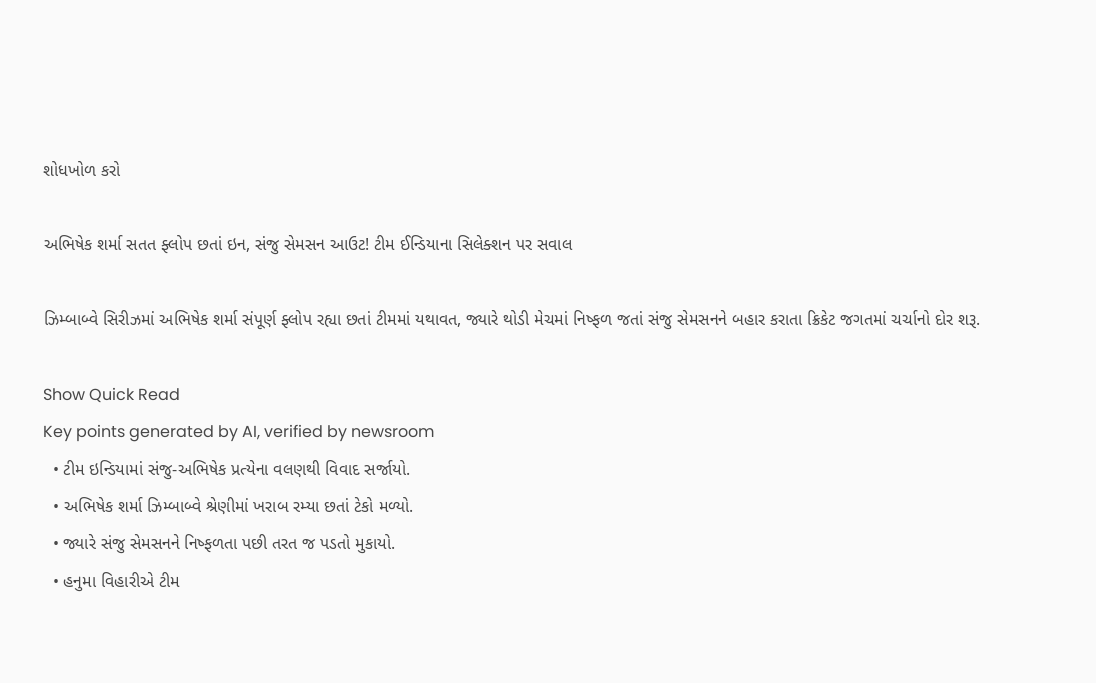શોધખોળ કરો

અભિષેક શર્મા સતત ફ્લોપ છતાં ઇન, સંજુ સેમસન આઉટ! ટીમ ઈન્ડિયાના સિલેક્શન પર સવાલ

ઝિમ્બાબ્વે સિરીઝમાં અભિષેક શર્મા સંપૂર્ણ ફ્લોપ રહ્યા છતાં ટીમમાં યથાવત, જ્યારે થોડી મેચમાં નિષ્ફળ જતાં સંજુ સેમસનને બહાર કરાતા ક્રિકેટ જગતમાં ચર્ચાનો દોર શરૂ.

Show Quick Read
Key points generated by AI, verified by newsroom
  • ટીમ ઇન્ડિયામાં સંજુ-અભિષેક પ્રત્યેના વલણથી વિવાદ સર્જાયો.
  • અભિષેક શર્મા ઝિમ્બાબ્વે શ્રેણીમાં ખરાબ રમ્યા છતાં ટેકો મળ્યો.
  • જ્યારે સંજુ સેમસનને નિષ્ફળતા પછી તરત જ પડતો મુકાયો.
  • હનુમા વિહારીએ ટીમ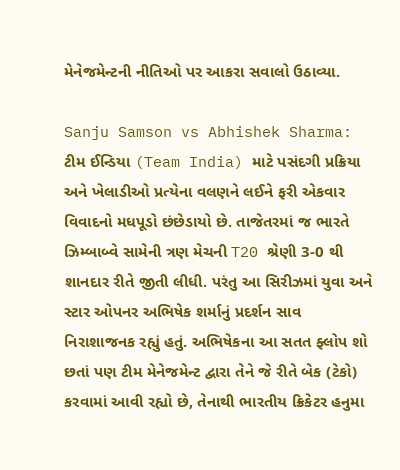મેનેજમેન્ટની નીતિઓ પર આકરા સવાલો ઉઠાવ્યા.

Sanju Samson vs Abhishek Sharma: ટીમ ઈન્ડિયા (Team India) માટે પસંદગી પ્રક્રિયા અને ખેલાડીઓ પ્રત્યેના વલણને લઈને ફરી એકવાર વિવાદનો મધપૂડો છંછેડાયો છે. તાજેતરમાં જ ભારતે ઝિમ્બાબ્વે સામેની ત્રણ મેચની T20 શ્રેણી 3-0 થી શાનદાર રીતે જીતી લીધી. પરંતુ આ સિરીઝમાં યુવા અને સ્ટાર ઓપનર અભિષેક શર્માનું પ્રદર્શન સાવ નિરાશાજનક રહ્યું હતું. અભિષેકના આ સતત ફ્લોપ શો છતાં પણ ટીમ મેનેજમેન્ટ દ્વારા તેને જે રીતે બેક (ટેકો) કરવામાં આવી રહ્યો છે, તેનાથી ભારતીય ક્રિકેટર હનુમા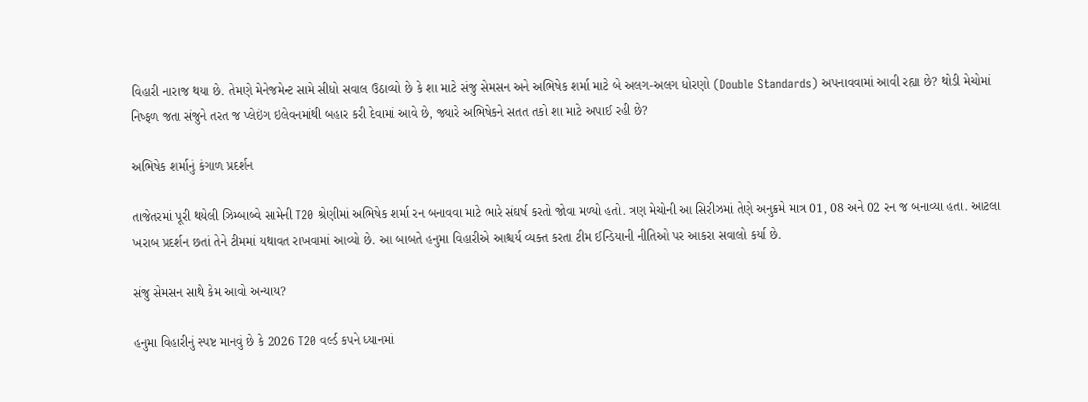વિહારી નારાજ થયા છે. તેમણે મેનેજમેન્ટ સામે સીધો સવાલ ઉઠાવ્યો છે કે શા માટે સંજુ સેમસન અને અભિષેક શર્મા માટે બે અલગ-અલગ ધોરણો (Double Standards) અપનાવવામાં આવી રહ્યા છે? થોડી મેચોમાં નિષ્ફળ જતા સંજુને તરત જ પ્લેઇંગ ઇલેવનમાંથી બહાર કરી દેવામાં આવે છે, જ્યારે અભિષેકને સતત તકો શા માટે અપાઈ રહી છે?

અભિષેક શર્માનું કંગાળ પ્રદર્શન

તાજેતરમાં પૂરી થયેલી ઝિમ્બાબ્વે સામેની T20 શ્રેણીમાં અભિષેક શર્મા રન બનાવવા માટે ભારે સંઘર્ષ કરતો જોવા મળ્યો હતો. ત્રણ મેચોની આ સિરીઝમાં તેણે અનુક્રમે માત્ર 01, 08 અને 02 રન જ બનાવ્યા હતા. આટલા ખરાબ પ્રદર્શન છતાં તેને ટીમમાં યથાવત રાખવામાં આવ્યો છે. આ બાબતે હનુમા વિહારીએ આશ્ચર્ય વ્યક્ત કરતા ટીમ ઈન્ડિયાની નીતિઓ પર આકરા સવાલો કર્યા છે.

સંજુ સેમસન સાથે કેમ આવો અન્યાય?

હનુમા વિહારીનું સ્પષ્ટ માનવું છે કે 2026 T20 વર્લ્ડ કપને ધ્યાનમાં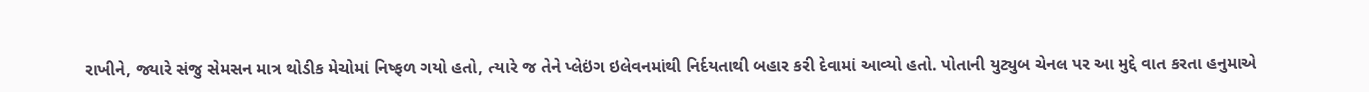રાખીને, જ્યારે સંજુ સેમસન માત્ર થોડીક મેચોમાં નિષ્ફળ ગયો હતો, ત્યારે જ તેને પ્લેઇંગ ઇલેવનમાંથી નિર્દયતાથી બહાર કરી દેવામાં આવ્યો હતો. પોતાની યુટ્યુબ ચેનલ પર આ મુદ્દે વાત કરતા હનુમાએ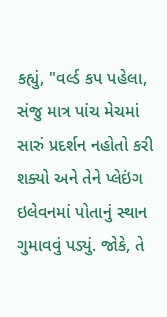કહ્યું, "વર્લ્ડ કપ પહેલા, સંજુ માત્ર પાંચ મેચમાં સારું પ્રદર્શન નહોતો કરી શક્યો અને તેને પ્લેઇંગ ઇલેવનમાં પોતાનું સ્થાન ગુમાવવું પડ્યું. જોકે, તે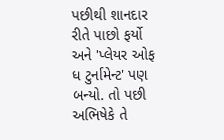પછીથી શાનદાર રીતે પાછો ફર્યો અને 'પ્લેયર ઓફ ધ ટુર્નામેન્ટ' પણ બન્યો. તો પછી અભિષેકે તે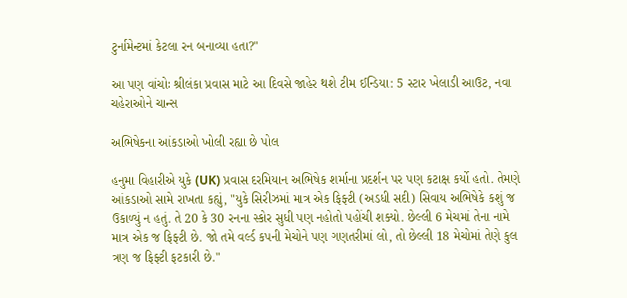ટુર્નામેન્ટમાં કેટલા રન બનાવ્યા હતા?"

આ પણ વાંચોઃ શ્રીલંકા પ્રવાસ માટે આ દિવસે જાહેર થશે ટીમ ઈન્ડિયા: 5 સ્ટાર ખેલાડી આઉટ, નવા ચહેરાઓને ચાન્સ

અભિષેકના આંકડાઓ ખોલી રહ્યા છે પોલ

હનુમા વિહારીએ યુકે (UK) પ્રવાસ દરમિયાન અભિષેક શર્માના પ્રદર્શન પર પણ કટાક્ષ કર્યો હતો. તેમણે આંકડાઓ સામે રાખતા કહ્યું, "યુકે સિરીઝમાં માત્ર એક ફિફ્ટી (અડધી સદી) સિવાય અભિષેકે કશું જ ઉકાળ્યું ન હતું. તે 20 કે 30 રનના સ્કોર સુધી પણ નહોતો પહોંચી શક્યો. છેલ્લી 6 મેચમાં તેના નામે માત્ર એક જ ફિફ્ટી છે. જો તમે વર્લ્ડ કપની મેચોને પણ ગણતરીમાં લો, તો છેલ્લી 18 મેચોમાં તેણે કુલ ત્રણ જ ફિફ્ટી ફટકારી છે."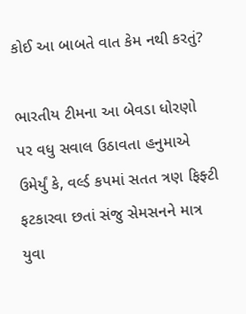કોઈ આ બાબતે વાત કેમ નથી કરતું?

ભારતીય ટીમના આ બેવડા ધોરણો પર વધુ સવાલ ઉઠાવતા હનુમાએ ઉમેર્યું કે, વર્લ્ડ કપમાં સતત ત્રણ ફિફ્ટી ફટકારવા છતાં સંજુ સેમસનને માત્ર યુવા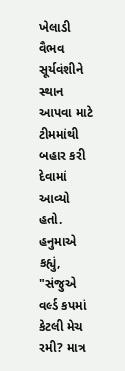ખેલાડી વૈભવ સૂર્યવંશીને સ્થાન આપવા માટે ટીમમાંથી બહાર કરી દેવામાં આવ્યો હતો. હનુમાએ કહ્યું, "સંજુએ વર્લ્ડ કપમાં કેટલી મેચ રમી? માત્ર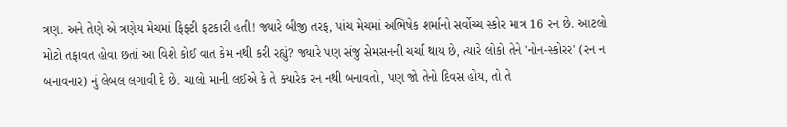ત્રણ. અને તેણે એ ત્રણેય મેચમાં ફિફ્ટી ફટકારી હતી! જ્યારે બીજી તરફ, પાંચ મેચમાં અભિષેક શર્માનો સર્વોચ્ચ સ્કોર માત્ર 16 રન છે. આટલો મોટો તફાવત હોવા છતાં આ વિશે કોઈ વાત કેમ નથી કરી રહ્યું? જ્યારે પણ સંજુ સેમસનની ચર્ચા થાય છે, ત્યારે લોકો તેને 'નોન-સ્કોરર' (રન ન બનાવનાર) નું લેબલ લગાવી દે છે. ચાલો માની લઈએ કે તે ક્યારેક રન નથી બનાવતો, પણ જો તેનો દિવસ હોય, તો તે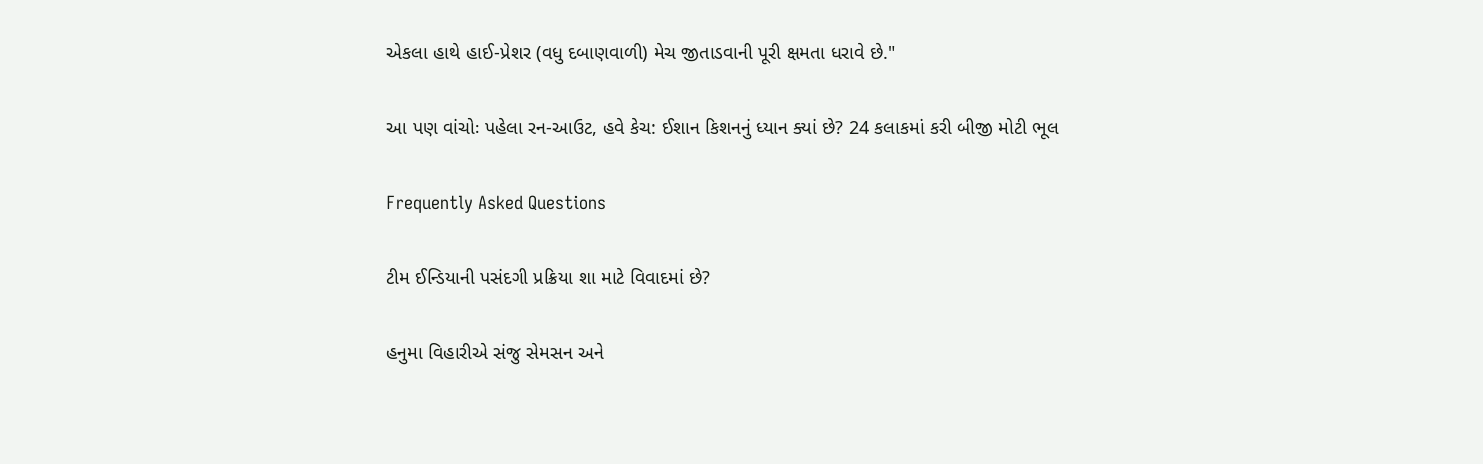એકલા હાથે હાઈ-પ્રેશર (વધુ દબાણવાળી) મેચ જીતાડવાની પૂરી ક્ષમતા ધરાવે છે."

આ પણ વાંચોઃ પહેલા રન-આઉટ, હવે કેચ: ઈશાન કિશનનું ધ્યાન ક્યાં છે? 24 કલાકમાં કરી બીજી મોટી ભૂલ

Frequently Asked Questions

ટીમ ઈન્ડિયાની પસંદગી પ્રક્રિયા શા માટે વિવાદમાં છે?

હનુમા વિહારીએ સંજુ સેમસન અને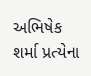અભિષેક શર્મા પ્રત્યેના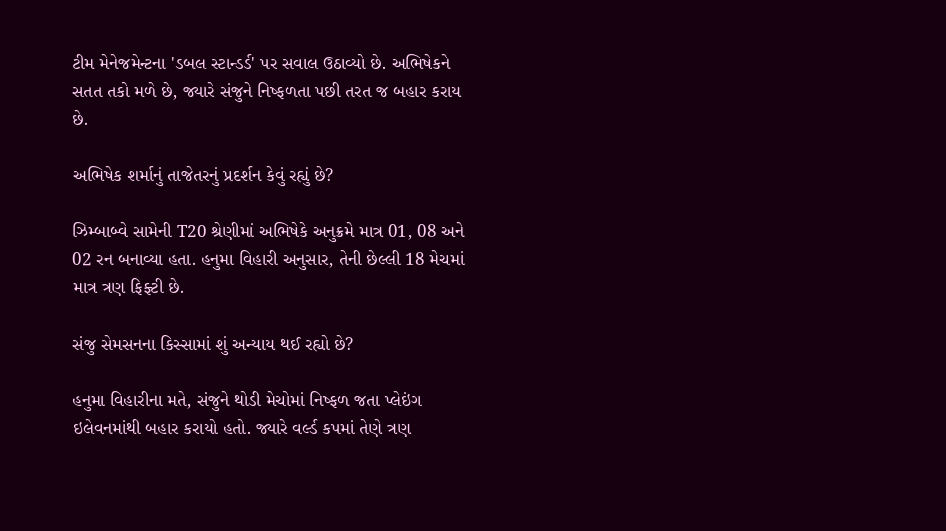ટીમ મેનેજમેન્ટના 'ડબલ સ્ટાન્ડર્ડ' પર સવાલ ઉઠાવ્યો છે. અભિષેકને સતત તકો મળે છે, જ્યારે સંજુને નિષ્ફળતા પછી તરત જ બહાર કરાય છે.

અભિષેક શર્માનું તાજેતરનું પ્રદર્શન કેવું રહ્યું છે?

ઝિમ્બાબ્વે સામેની T20 શ્રેણીમાં અભિષેકે અનુક્રમે માત્ર 01, 08 અને 02 રન બનાવ્યા હતા. હનુમા વિહારી અનુસાર, તેની છેલ્લી 18 મેચમાં માત્ર ત્રણ ફિફ્ટી છે.

સંજુ સેમસનના કિસ્સામાં શું અન્યાય થઈ રહ્યો છે?

હનુમા વિહારીના મતે, સંજુને થોડી મેચોમાં નિષ્ફળ જતા પ્લેઇંગ ઇલેવનમાંથી બહાર કરાયો હતો. જ્યારે વર્લ્ડ કપમાં તેણે ત્રણ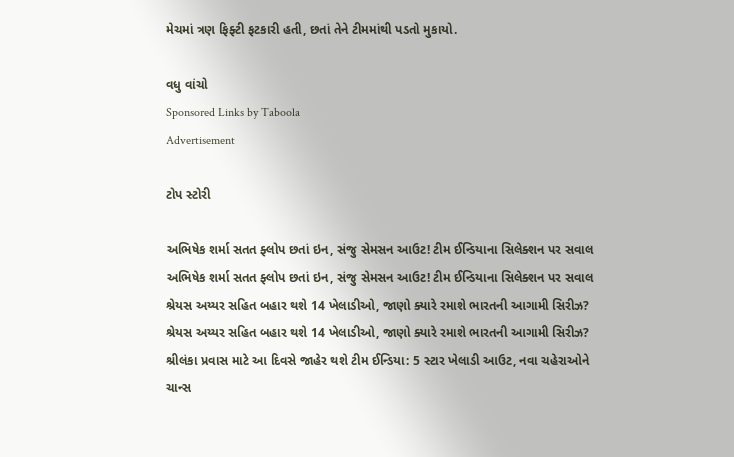મેચમાં ત્રણ ફિફ્ટી ફટકારી હતી, છતાં તેને ટીમમાંથી પડતો મુકાયો.

વધુ વાંચો
Sponsored Links by Taboola
Advertisement

ટોપ સ્ટોરી

અભિષેક શર્મા સતત ફ્લોપ છતાં ઇન, સંજુ સેમસન આઉટ! ટીમ ઈન્ડિયાના સિલેક્શન પર સવાલ
અભિષેક શર્મા સતત ફ્લોપ છતાં ઇન, સંજુ સેમસન આઉટ! ટીમ ઈન્ડિયાના સિલેક્શન પર સવાલ
શ્રેયસ અય્યર સહિત બહાર થશે 14 ખેલાડીઓ, જાણો ક્યારે રમાશે ભારતની આગામી સિરીઝ?
શ્રેયસ અય્યર સહિત બહાર થશે 14 ખેલાડીઓ, જાણો ક્યારે રમાશે ભારતની આગામી સિરીઝ?
શ્રીલંકા પ્રવાસ માટે આ દિવસે જાહેર થશે ટીમ ઈન્ડિયા: 5 સ્ટાર ખેલાડી આઉટ, નવા ચહેરાઓને ચાન્સ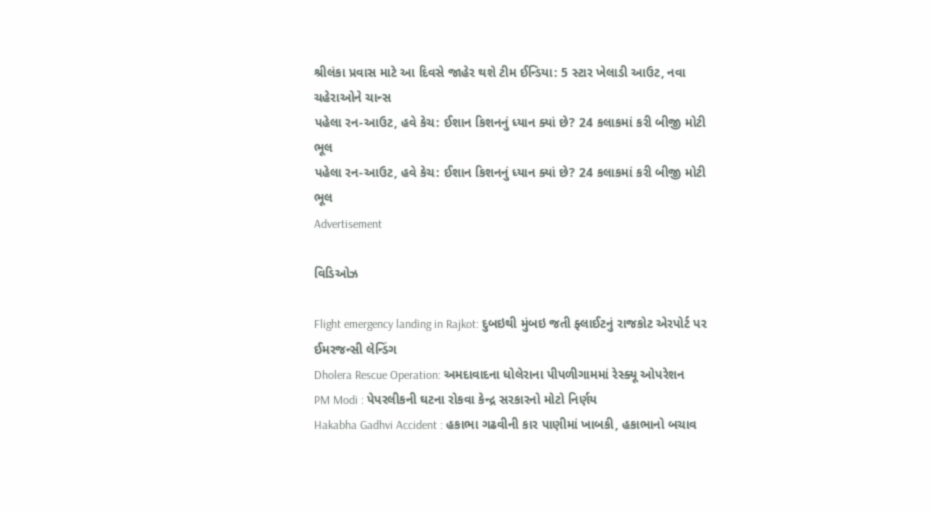શ્રીલંકા પ્રવાસ માટે આ દિવસે જાહેર થશે ટીમ ઈન્ડિયા: 5 સ્ટાર ખેલાડી આઉટ, નવા ચહેરાઓને ચાન્સ
પહેલા રન-આઉટ, હવે કેચ: ઈશાન કિશનનું ધ્યાન ક્યાં છે? 24 કલાકમાં કરી બીજી મોટી ભૂલ
પહેલા રન-આઉટ, હવે કેચ: ઈશાન કિશનનું ધ્યાન ક્યાં છે? 24 કલાકમાં કરી બીજી મોટી ભૂલ
Advertisement

વિડિઓઝ

Flight emergency landing in Rajkot: દુબઇથી મુંબઇ જતી ફ્લાઈટનું રાજકોટ એરપોર્ટ પર ઈમરજન્સી લેન્ડિંગ
Dholera Rescue Operation: અમદાવાદના ધોલેરાના પીપળીગામમાં રેસ્ક્યૂ ઓપરેશન
PM Modi : પેપરલીકની ઘટના રોકવા કેન્દ્ર સરકારનો મોટો નિર્ણય
Hakabha Gadhvi Accident : હકાભા ગઢવીની કાર પાણીમાં ખાબકી, હકાભાનો બચાવ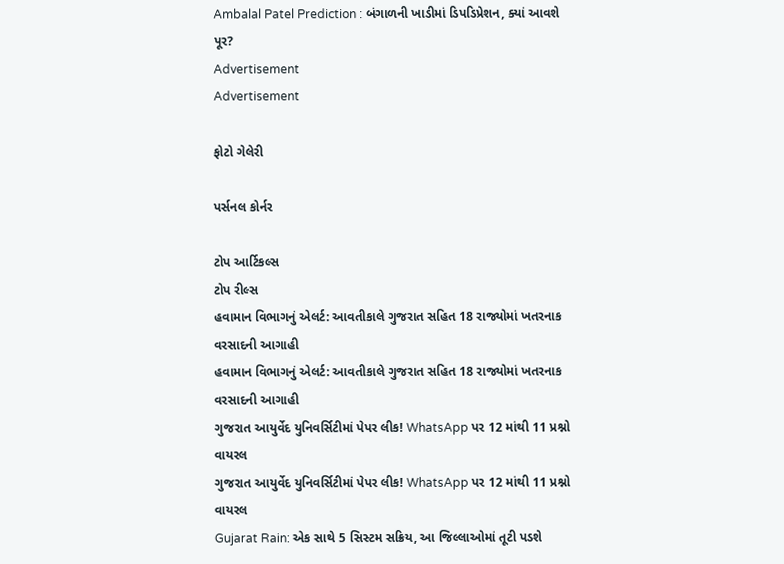Ambalal Patel Prediction : બંગાળની ખાડીમાં ડિપડિપ્રેશન, ક્યાં આવશે પૂર?
Advertisement
Advertisement

ફોટો ગેલેરી

પર્સનલ કોર્નર

ટોપ આર્ટિકલ્સ
ટોપ રીલ્સ
હવામાન વિભાગનું એલર્ટ: આવતીકાલે ગુજરાત સહિત 18 રાજ્યોમાં ખતરનાક વરસાદની આગાહી
હવામાન વિભાગનું એલર્ટ: આવતીકાલે ગુજરાત સહિત 18 રાજ્યોમાં ખતરનાક વરસાદની આગાહી
ગુજરાત આયુર્વેદ યુનિવર્સિટીમાં પેપર લીક! WhatsApp પર 12 માંથી 11 પ્રશ્નો વાયરલ
ગુજરાત આયુર્વેદ યુનિવર્સિટીમાં પેપર લીક! WhatsApp પર 12 માંથી 11 પ્રશ્નો વાયરલ
Gujarat Rain: એક સાથે 5 સિસ્ટમ સક્રિય, આ જિલ્લાઓમાં તૂટી પડશે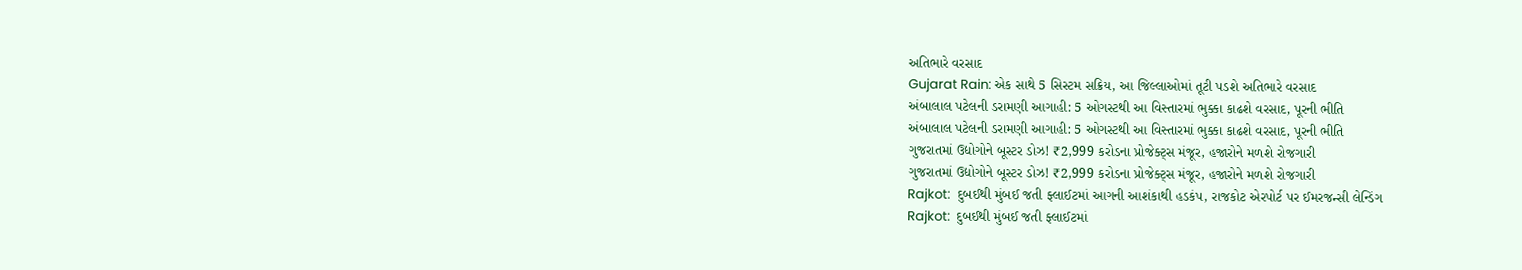અતિભારે વરસાદ
Gujarat Rain: એક સાથે 5 સિસ્ટમ સક્રિય, આ જિલ્લાઓમાં તૂટી પડશે અતિભારે વરસાદ
અંબાલાલ પટેલની ડરામણી આગાહી: 5 ઓગસ્ટથી આ વિસ્તારમાં ભુક્કા કાઢશે વરસાદ, પૂરની ભીતિ
અંબાલાલ પટેલની ડરામણી આગાહી: 5 ઓગસ્ટથી આ વિસ્તારમાં ભુક્કા કાઢશે વરસાદ, પૂરની ભીતિ
ગુજરાતમાં ઉદ્યોગોને બૂસ્ટર ડોઝ! ₹2,999 કરોડના પ્રોજેક્ટ્સ મંજૂર, હજારોને મળશે રોજગારી
ગુજરાતમાં ઉદ્યોગોને બૂસ્ટર ડોઝ! ₹2,999 કરોડના પ્રોજેક્ટ્સ મંજૂર, હજારોને મળશે રોજગારી
Rajkot:  દુબઈથી મુંબઈ જતી ફ્લાઈટમાં આગની આશંકાથી હડકંપ, રાજકોટ એરપોર્ટ પર ઈમરજન્સી લેન્ડિંગ
Rajkot:  દુબઈથી મુંબઈ જતી ફ્લાઈટમાં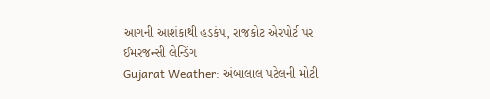આગની આશંકાથી હડકંપ, રાજકોટ એરપોર્ટ પર ઈમરજન્સી લેન્ડિંગ
Gujarat Weather: અંબાલાલ પટેલની મોટી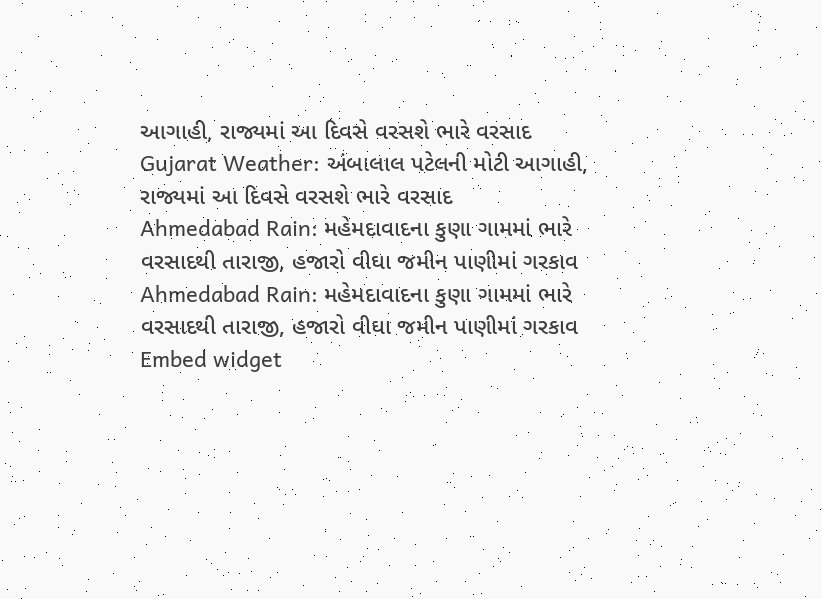આગાહી, રાજ્યમાં આ દિવસે વરસશે ભારે વરસાદ
Gujarat Weather: અંબાલાલ પટેલની મોટી આગાહી, રાજ્યમાં આ દિવસે વરસશે ભારે વરસાદ
Ahmedabad Rain: મહેમદાવાદના કુણા ગામમાં ભારે વરસાદથી તારાજી, હજારો વીઘા જમીન પાણીમાં ગરકાવ
Ahmedabad Rain: મહેમદાવાદના કુણા ગામમાં ભારે વરસાદથી તારાજી, હજારો વીઘા જમીન પાણીમાં ગરકાવ
Embed widget